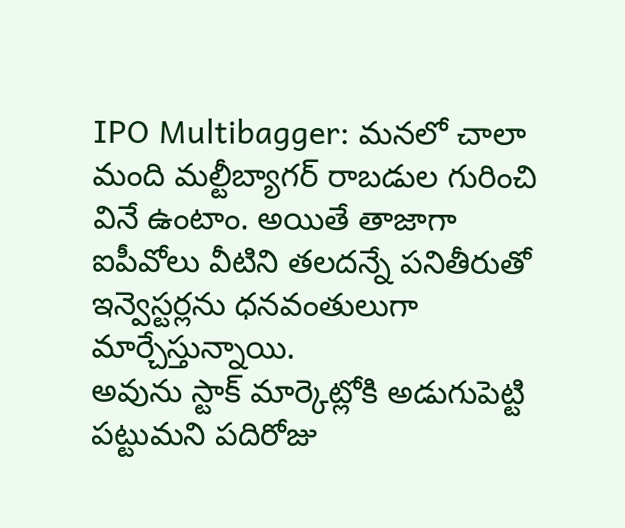IPO Multibagger: మనలో చాలా మంది మల్టీబ్యాగర్ రాబడుల గురించి వినే ఉంటాం. అయితే తాజాగా ఐపీవోలు వీటిని తలదన్నే పనితీరుతో ఇన్వెస్టర్లను ధనవంతులుగా మార్చేస్తున్నాయి.
అవును స్టాక్ మార్కెట్లోకి అడుగుపెట్టి పట్టుమని పదిరోజు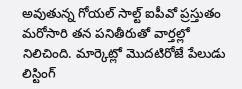అవుతున్న గోయల్ సాల్ట్ ఐపీవో ప్రస్తుతం మరోసారి తన పనితీరుతో వార్తల్లో నిలిచింది. మార్కెట్లో మెుదటిరోజే పేలుడు లిస్టింగ్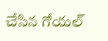చేసిన గోయల్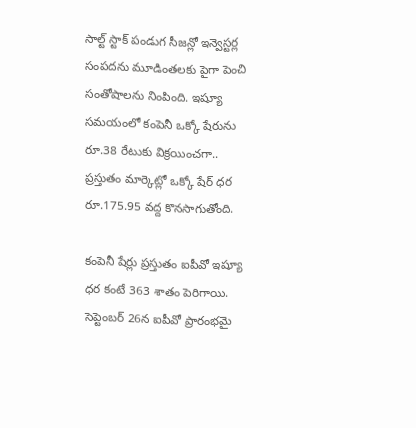సాల్ట్ స్టాక్ పండుగ సీజన్లో ఇన్వెస్టర్ల సంపదను మూడింతలకు పైగా పెంచి సంతోషాలను నింపింది. ఇష్యూ సమయంలో కంపెనీ ఒక్కో షేరును రూ.38 రేటుకు విక్రయించగా.. ప్రస్తుతం మార్కెట్లో ఒక్కో షేర్ ధర రూ.175.95 వద్ద కొనసాగుతోంది.

కంపెనీ షేర్లు ప్రస్తుతం ఐపీవో ఇష్యూ ధర కంటే 363 శాతం పెరిగాయి. సెప్టెంబర్ 26న ఐపీవో ప్రారంభమై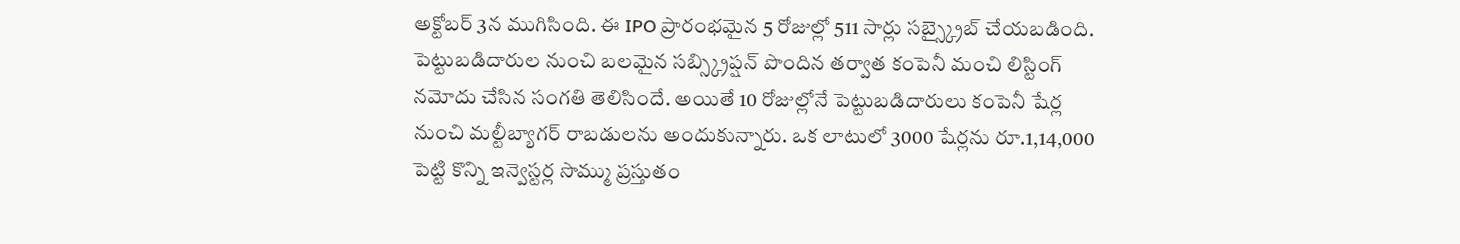అక్టోబర్ 3న ముగిసింది. ఈ IPO ప్రారంభమైన 5 రోజుల్లో 511 సార్లు సబ్స్క్రైబ్ చేయబడింది. పెట్టుబడిదారుల నుంచి బలమైన సబ్స్క్రిప్షన్ పొందిన తర్వాత కంపెనీ మంచి లిస్టింగ్ నమోదు చేసిన సంగతి తెలిసిందే. అయితే 10 రోజుల్లోనే పెట్టుబడిదారులు కంపెనీ షేర్ల నుంచి మల్టీబ్యాగర్ రాబడులను అందుకున్నారు. ఒక లాటులో 3000 షేర్లను రూ.1,14,000 పెట్టి కొన్ని ఇన్వెస్టర్ల సొమ్ము ప్రస్తుతం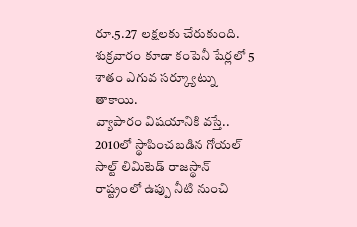రూ.5.27 లక్షలకు చేరుకుంది. శుక్రవారం కూడా కంపెనీ షేర్లలో 5 శాతం ఎగువ సర్క్యూట్ను తాకాయి.
వ్యాపారం విషయానికి వస్తే.. 2010లో స్థాపించబడిన గోయల్ సాల్ట్ లిమిటెడ్ రాజస్థాన్ రాష్ట్రంలో ఉప్పు నీటి నుంచి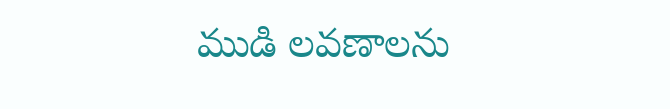ముడి లవణాలను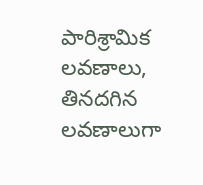పారిశ్రామిక లవణాలు, తినదగిన లవణాలుగా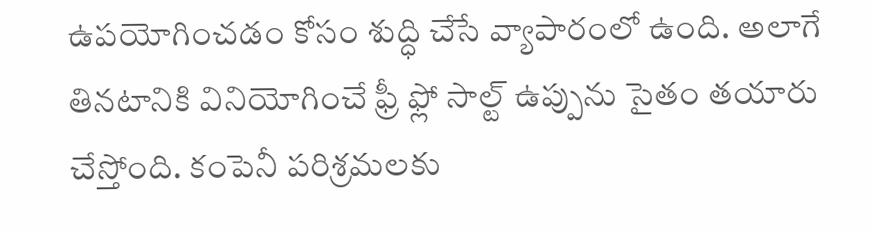ఉపయోగించడం కోసం శుద్ధి చేసే వ్యాపారంలో ఉంది. అలాగే తినటానికి వినియోగించే ఫ్రీ ఫ్లో సాల్ట్ ఉప్పును సైతం తయారు చేస్తోంది. కంపెనీ పరిశ్రమలకు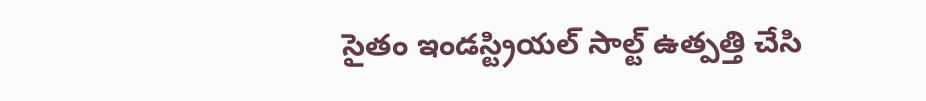సైతం ఇండస్ట్రియల్ సాల్ట్ ఉత్పత్తి చేసి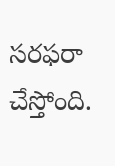సరఫరా చేస్తోంది.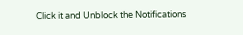Click it and Unblock the Notifications